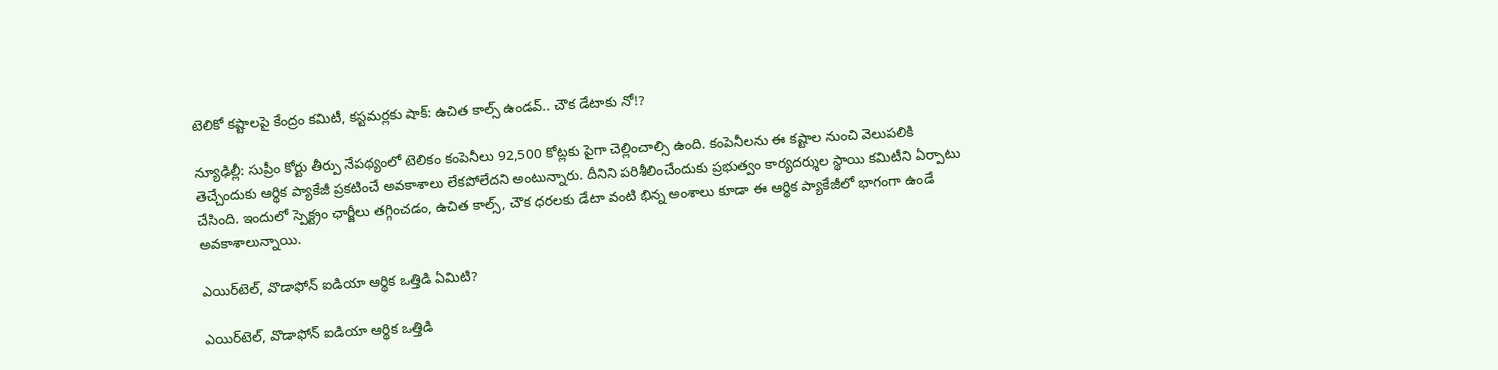టెలికో కష్టాలపై కేంద్రం కమిటీ, కస్టమర్లకు షాక్: ఉచిత కాల్స్ ఉండవ్.. చౌక డేటాకు నో!?

న్యూఢిల్లీ: సుప్రీం కోర్టు తీర్పు నేపథ్యంలో టెలికం కంపెనీలు 92,500 కోట్లకు పైగా చెల్లించాల్సి ఉంది. కంపెనీలను ఈ కష్టాల నుంచి వెలుపలికి తెచ్చేందుకు ఆర్థిక ప్యాకేజీ ప్రకటించే అవకాశాలు లేకపోలేదని అంటున్నారు. దీనిని పరిశీలించేందుకు ప్రభుత్వం కార్యదర్శుల స్థాయి కమిటీని ఏర్పాటు చేసింది. ఇందులో స్పెక్ట్రం ఛార్జీలు తగ్గించడం, ఉచిత కాల్స్, చౌక ధరలకు డేటా వంటి భిన్న అంశాలు కూడా ఈ ఆర్థిక ప్యాకేజీలో భాగంగా ఉండే అవకాశాలున్నాయి.

ఎయిర్‌టెల్, వొడాఫోన్ ఐడియా ఆర్థిక ఒత్తిడి ఏమిటి?

ఎయిర్‌టెల్, వొడాఫోన్ ఐడియా ఆర్థిక ఒత్తిడి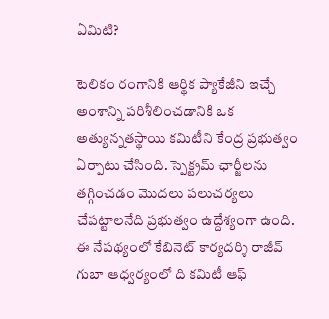ఏమిటి?

టెలికం రంగానికి ఆర్థిక ప్యాకేజీని ఇచ్చే అంశాన్ని పరిశీలించడానికి ఒక అత్యున్నతస్థాయి కమిటీని కేంద్ర ప్రభుత్వం ఏర్పాటు చేసింది. స్పెక్ట్రమ్ ఛార్జీలను తగ్గించడం మొదలు పలుచర్యలు చేపట్టాలనేది ప్రభుత్వం ఉద్దేశ్యంగా ఉంది. ఈ నేపథ్యంలో కేబినెట్ కార్యదర్శి రాజీవ్ గుబా ఆధ్వర్యంలో ది కమిటీ ఆఫ్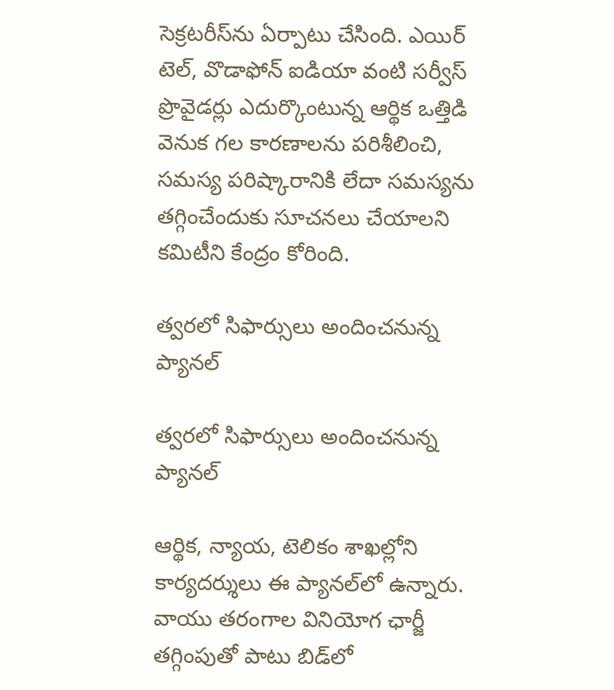సెక్రటరీస్‌ను ఏర్పాటు చేసింది. ఎయిర్ టెల్, వొడాఫోన్ ఐడియా వంటి సర్వీస్ ప్రొవైడర్లు ఎదుర్కొంటున్న ఆర్థిక ఒత్తిడి వెనుక గల కారణాలను పరిశీలించి, సమస్య పరిష్కారానికి లేదా సమస్యను తగ్గించేందుకు సూచనలు చేయాలని కమిటీని కేంద్రం కోరింది.

త్వరలో సిఫార్సులు అందించనున్న ప్యానల్

త్వరలో సిఫార్సులు అందించనున్న ప్యానల్

ఆర్థిక, న్యాయ, టెలికం శాఖల్లోని కార్యదర్శులు ఈ ప్యానల్‌లో ఉన్నారు. వాయు తరంగాల వినియోగ ఛార్జీ తగ్గింపుతో పాటు బిడ్‌లో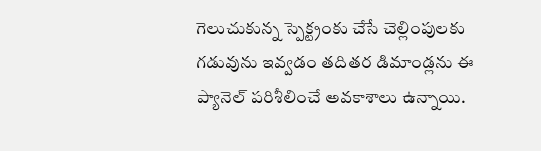గెలుచుకున్న స్పెక్ట్రంకు చేసే చెల్లింపులకు గడువును ఇవ్వడం తదితర డిమాండ్లను ఈ ప్యానెల్ పరిశీలించే అవకాశాలు ఉన్నాయి.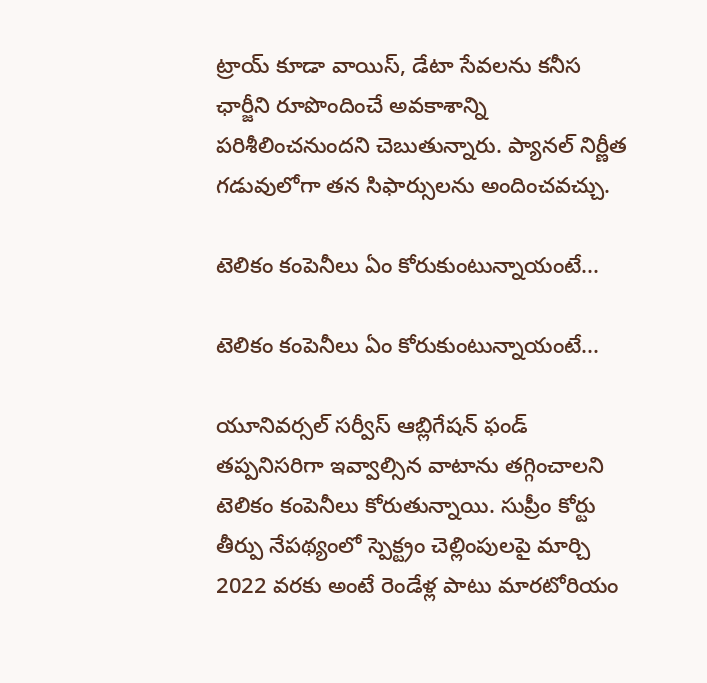ట్రాయ్ కూడా వాయిస్, డేటా సేవలను కనీస ఛార్జీని రూపొందించే అవకాశాన్ని పరిశీలించనుందని చెబుతున్నారు. ప్యానల్ నిర్ణీత గడువులోగా తన సిఫార్సులను అందించవచ్చు.

టెలికం కంపెనీలు ఏం కోరుకుంటున్నాయంటే...

టెలికం కంపెనీలు ఏం కోరుకుంటున్నాయంటే...

యూనివర్సల్ సర్వీస్ ఆబ్లిగేషన్ ఫండ్ తప్పనిసరిగా ఇవ్వాల్సిన వాటాను తగ్గించాలని టెలికం కంపెనీలు కోరుతున్నాయి. సుప్రీం కోర్టు తీర్పు నేపథ్యంలో స్పెక్ట్రం చెల్లింపులపై మార్చి 2022 వరకు అంటే రెండేళ్ల పాటు మారటోరియం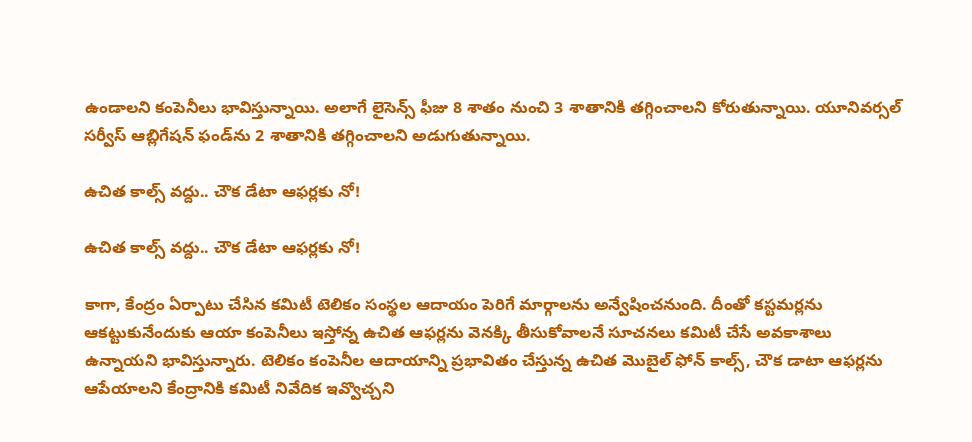ఉండాలని కంపెనీలు భావిస్తున్నాయి. అలాగే లైసెన్స్ ఫీజు 8 శాతం నుంచి 3 శాతానికి తగ్గించాలని కోరుతున్నాయి. యూనివర్సల్ సర్వీస్ ఆబ్లిగేషన్ ఫండ్‌ను 2 శాతానికి తగ్గించాలని అడుగుతున్నాయి.

ఉచిత కాల్స్ వద్దు.. చౌక డేటా ఆఫర్లకు నో!

ఉచిత కాల్స్ వద్దు.. చౌక డేటా ఆఫర్లకు నో!

కాగా, కేంద్రం ఏర్పాటు చేసిన కమిటీ టెలికం సంస్థల ఆదాయం పెరిగే మార్గాలను అన్వేషించనుంది. దీంతో కస్టమర్లను ఆకట్టుకునేందుకు ఆయా కంపెనీలు ఇస్తోన్న ఉచిత ఆఫర్లను వెనక్కి తీసుకోవాలనే సూచనలు కమిటీ చేసే అవకాశాలు ఉన్నాయని భావిస్తున్నారు. టెలికం కంపెనీల ఆదాయాన్ని ప్రభావితం చేస్తున్న ఉచిత మొబైల్ ఫోన్ కాల్స్, చౌక డాటా ఆఫర్లను ఆపేయాలని కేంద్రానికి కమిటీ నివేదిక ఇవ్వొచ్చని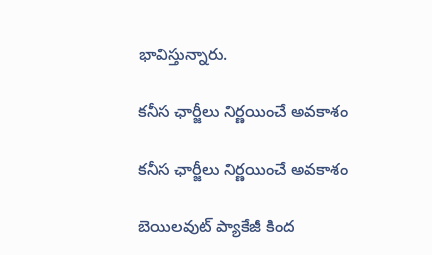భావిస్తున్నారు.

కనీస ఛార్జీలు నిర్ణయించే అవకాశం

కనీస ఛార్జీలు నిర్ణయించే అవకాశం

బెయిలవుట్ ప్యాకేజీ కింద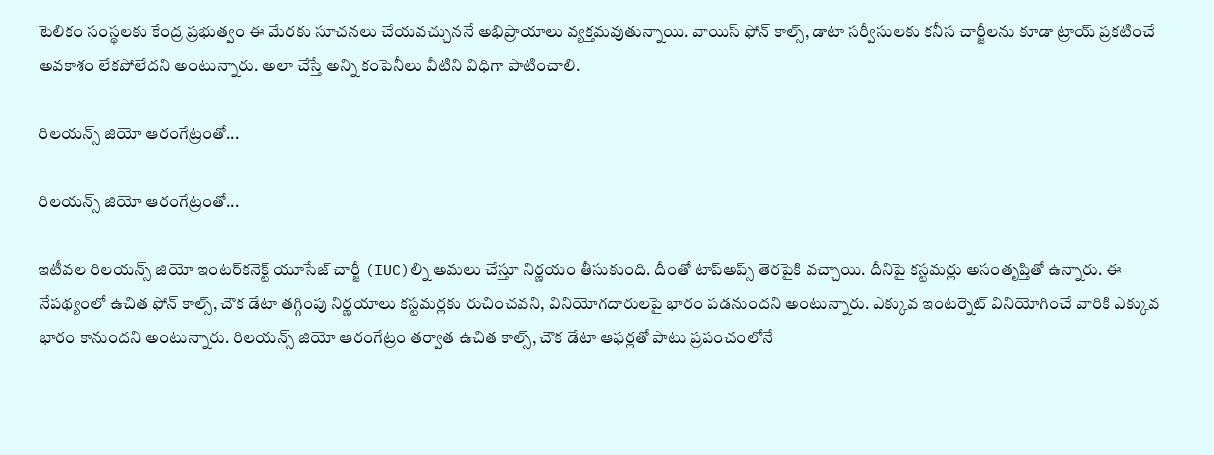టెలికం సంస్థలకు కేంద్ర ప్రభుత్వం ఈ మేరకు సూచనలు చేయవచ్చుననే అభిప్రాయాలు వ్యక్తమవుతున్నాయి. వాయిస్ ఫోన్‌ కాల్స్, డాటా సర్వీసులకు కనీస చార్జీలను కూడా ట్రాయ్ ప్రకటించే అవకాశం లేకపోలేదని అంటున్నారు. అలా చేస్తే అన్ని కంపెనీలు వీటిని విధిగా పాటించాలి.

రిలయన్స్ జియో ఆరంగేట్రంతో...

రిలయన్స్ జియో ఆరంగేట్రంతో...

ఇటీవల రిలయన్స్ జియో ఇంటర్‌కనెక్ట్ యూసేజ్ చార్జీ (IUC)ల్ని అమలు చేస్తూ నిర్ణయం తీసుకుంది. దీంతో టాప్అప్స్ తెరపైకి వచ్చాయి. దీనిపై కస్టమర్లు అసంతృప్తితో ఉన్నారు. ఈ నేపథ్యంలో ఉచిత ఫోన్ కాల్స్, చౌక డేటా తగ్గింపు నిర్ణయాలు కస్టమర్లకు రుచించవని, వినియోగదారులపై భారం పడనుందని అంటున్నారు. ఎక్కువ ఇంటర్నెట్ వినియోగించే వారికి ఎక్కువ భారం కానుందని అంటున్నారు. రిలయన్స్ జియో ఆరంగేట్రం తర్వాత ఉచిత కాల్స్, చౌక డేటా ఆఫర్లతో పాటు ప్రపంచంలోనే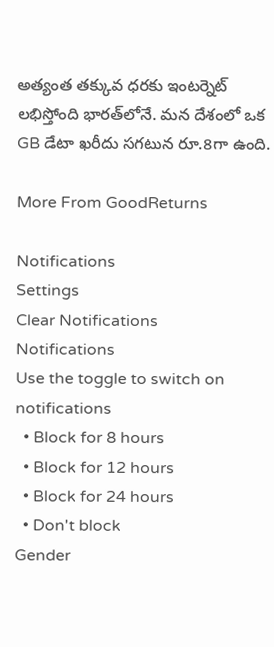అత్యంత తక్కువ ధరకు ఇంటర్నెట్ లభిస్తోంది భారత్‌లోనే. మన దేశంలో ఒక GB డేటా ఖరీదు సగటున రూ.8గా ఉంది.

More From GoodReturns

Notifications
Settings
Clear Notifications
Notifications
Use the toggle to switch on notifications
  • Block for 8 hours
  • Block for 12 hours
  • Block for 24 hours
  • Don't block
Gender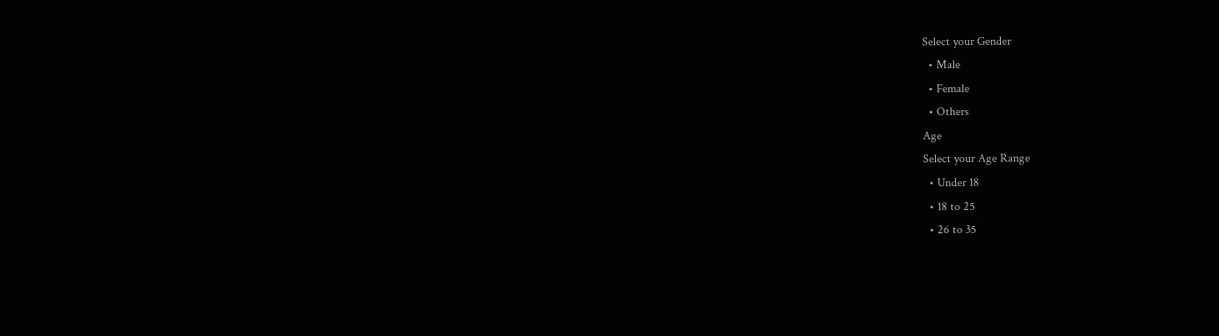Select your Gender
  • Male
  • Female
  • Others
Age
Select your Age Range
  • Under 18
  • 18 to 25
  • 26 to 35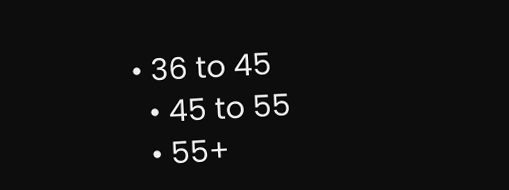• 36 to 45
  • 45 to 55
  • 55+